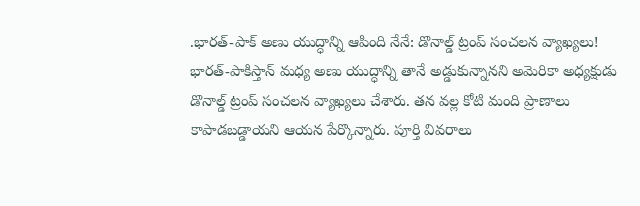.భారత్-పాక్ అణు యుద్ధాన్ని ఆపింది నేనే: డొనాల్డ్ ట్రంప్ సంచలన వ్యాఖ్యలు!
భారత్-పాకిస్తాన్ మధ్య అణు యుద్ధాన్ని తానే అడ్డుకున్నానని అమెరికా అధ్యక్షుడు డొనాల్డ్ ట్రంప్ సంచలన వ్యాఖ్యలు చేశారు. తన వల్ల కోటి మంది ప్రాణాలు కాపాడబడ్డాయని ఆయన పేర్కొన్నారు. పూర్తి వివరాలు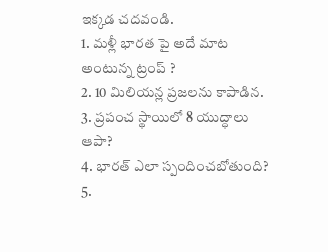ఇక్కడ చదవండి.
1. మళ్లీ భారత పై అదే మాట అంటున్న ట్రంప్ ?
2. 10 మిలియన్ల ప్రజలను కాపాడిన.
3. ప్రపంచ స్థాయిలో 8 యుద్ధాలు ఆపా?
4. భారత్ ఎలా స్పందించబోతుంది?
5.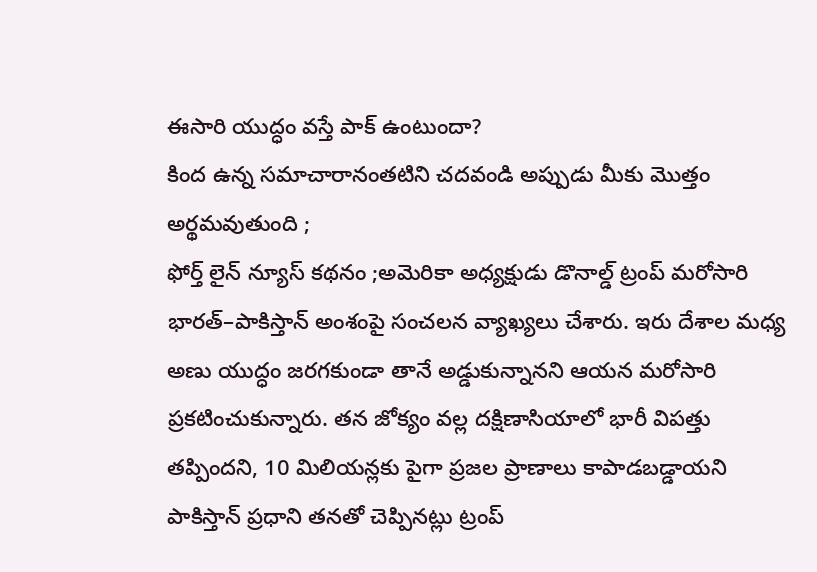ఈసారి యుద్ధం వస్తే పాక్ ఉంటుందా?
కింద ఉన్న సమాచారానంతటిని చదవండి అప్పుడు మీకు మొత్తం అర్థమవుతుంది ;
ఫోర్త్ లైన్ న్యూస్ కథనం ;అమెరికా అధ్యక్షుడు డొనాల్డ్ ట్రంప్ మరోసారి భారత్–పాకిస్తాన్ అంశంపై సంచలన వ్యాఖ్యలు చేశారు. ఇరు దేశాల మధ్య అణు యుద్ధం జరగకుండా తానే అడ్డుకున్నానని ఆయన మరోసారి ప్రకటించుకున్నారు. తన జోక్యం వల్ల దక్షిణాసియాలో భారీ విపత్తు తప్పిందని, 10 మిలియన్లకు పైగా ప్రజల ప్రాణాలు కాపాడబడ్డాయని పాకిస్తాన్ ప్రధాని తనతో చెప్పినట్లు ట్రంప్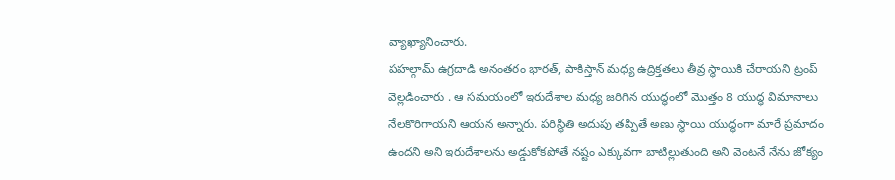వ్యాఖ్యానించారు.
పహల్గామ్ ఉగ్రదాడి అనంతరం భారత్, పాకిస్తాన్ మధ్య ఉద్రిక్తతలు తీవ్ర స్థాయికి చేరాయని ట్రంప్ వెల్లడించారు . ఆ సమయంలో ఇరుదేశాల మధ్య జరిగిన యుద్ధంలో మొత్తం 8 యుద్ధ విమానాలు నేలకొరిగాయని ఆయన అన్నారు. పరిస్థితి అదుపు తప్పితే అణు స్థాయి యుద్ధంగా మారే ప్రమాదం ఉందని అని ఇరుదేశాలను అడ్డుకోకపోతే నష్టం ఎక్కువగా బాటిల్లుతుంది అని వెంటనే నేను జోక్యం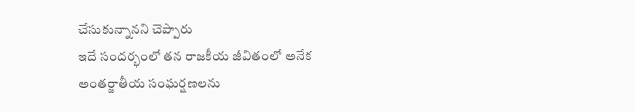చేసుకున్నానని చెప్పారు
ఇదే సందర్భంలో తన రాజకీయ జీవితంలో అనేక అంతర్జాతీయ సంఘర్షణలను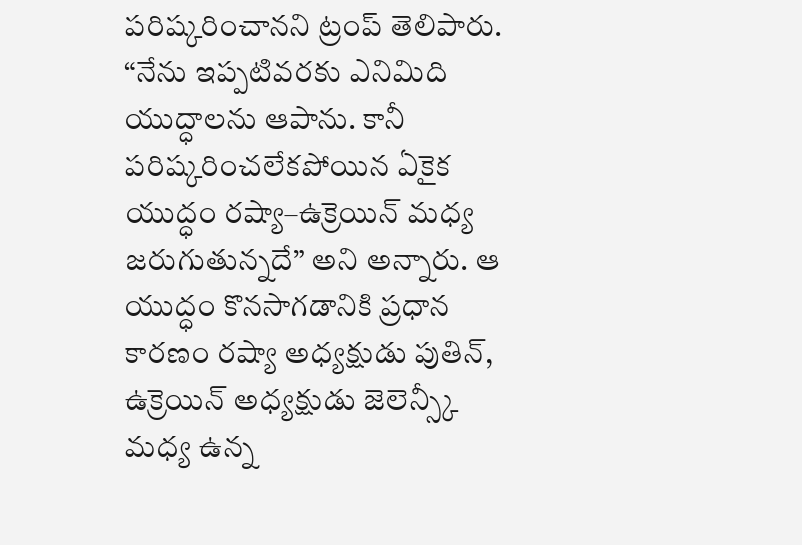పరిష్కరించానని ట్రంప్ తెలిపారు. “నేను ఇప్పటివరకు ఎనిమిది యుద్ధాలను ఆపాను. కానీ పరిష్కరించలేకపోయిన ఏకైక యుద్ధం రష్యా–ఉక్రెయిన్ మధ్య జరుగుతున్నదే” అని అన్నారు. ఆ యుద్ధం కొనసాగడానికి ప్రధాన కారణం రష్యా అధ్యక్షుడు పుతిన్, ఉక్రెయిన్ అధ్యక్షుడు జెలెన్స్కీ మధ్య ఉన్న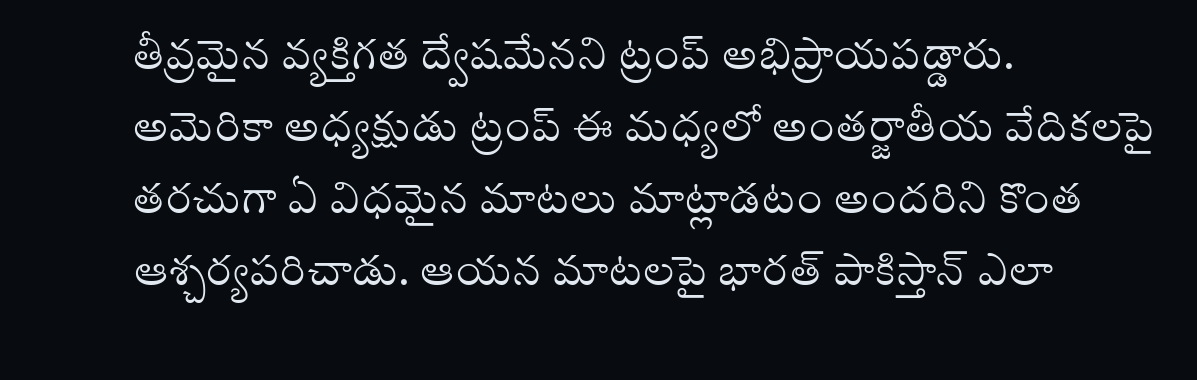తీవ్రమైన వ్యక్తిగత ద్వేషమేనని ట్రంప్ అభిప్రాయపడ్డారు.
అమెరికా అధ్యక్షుడు ట్రంప్ ఈ మధ్యలో అంతర్జాతీయ వేదికలపై తరచుగా ఏ విధమైన మాటలు మాట్లాడటం అందరిని కొంత ఆశ్చర్యపరిచాడు. ఆయన మాటలపై భారత్ పాకిస్తాన్ ఎలా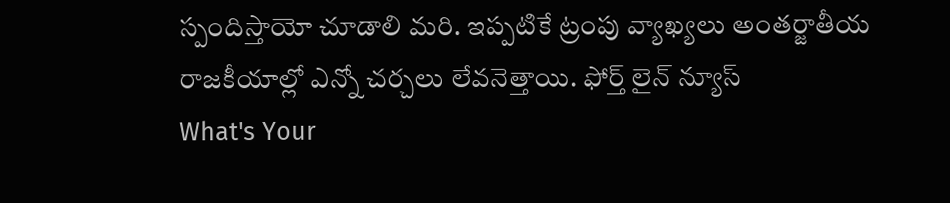స్పందిస్తాయో చూడాలి మరి. ఇప్పటికే ట్రంపు వ్యాఖ్యలు అంతర్జాతీయ రాజకీయాల్లో ఎన్నో చర్చలు లేవనెత్తాయి. ఫోర్త్ లైన్ న్యూస్
What's Your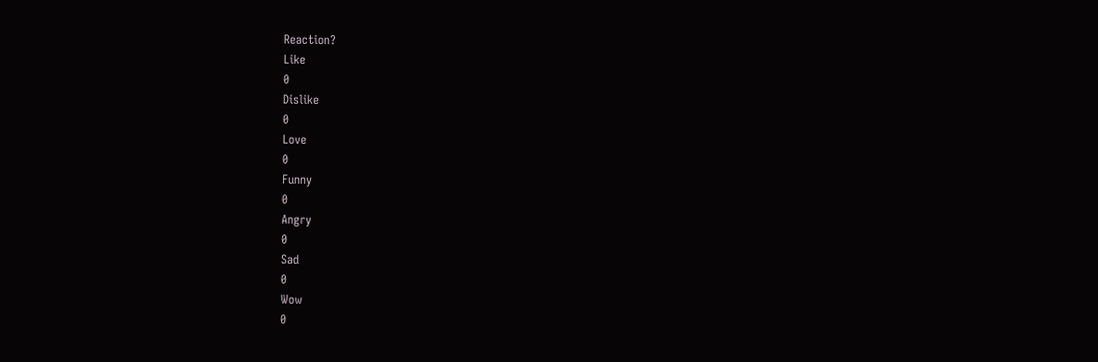Reaction?
Like
0
Dislike
0
Love
0
Funny
0
Angry
0
Sad
0
Wow
0